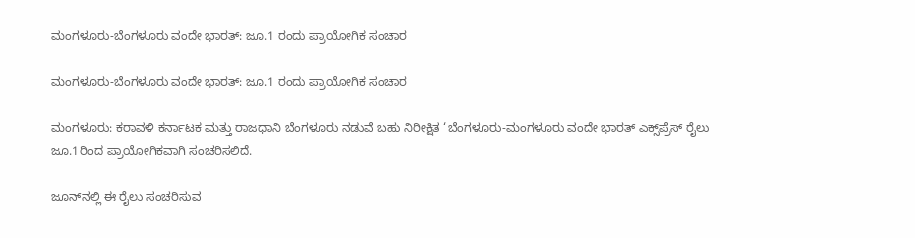ಮಂಗಳೂರು-ಬೆಂಗಳೂರು ವಂದೇ ಭಾರತ್: ಜೂ.1 ರಂದು ಪ್ರಾಯೋಗಿಕ ಸಂಚಾರ

ಮಂಗಳೂರು-ಬೆಂಗಳೂರು ವಂದೇ ಭಾರತ್: ಜೂ.1 ರಂದು ಪ್ರಾಯೋಗಿಕ ಸಂಚಾರ

ಮಂಗಳೂರು: ಕರಾವಳಿ ಕರ್ನಾಟಕ ಮತ್ತು ರಾಜಧಾನಿ ಬೆಂಗಳೂರು ನಡುವೆ ಬಹು ನಿರೀಕ್ಷಿತ ‘ಬೆಂಗಳೂರು-ಮಂಗಳೂರು ವಂದೇ ಭಾರತ್ ಎಕ್ಸ್‌ಪ್ರೆಸ್ ರೈಲು ಜೂ.1ರಿಂದ ಪ್ರಾಯೋಗಿಕವಾಗಿ ಸಂಚರಿಸಲಿದೆ.

ಜೂನ್‌ನಲ್ಲಿ ಈ ರೈಲು ಸಂಚರಿಸುವ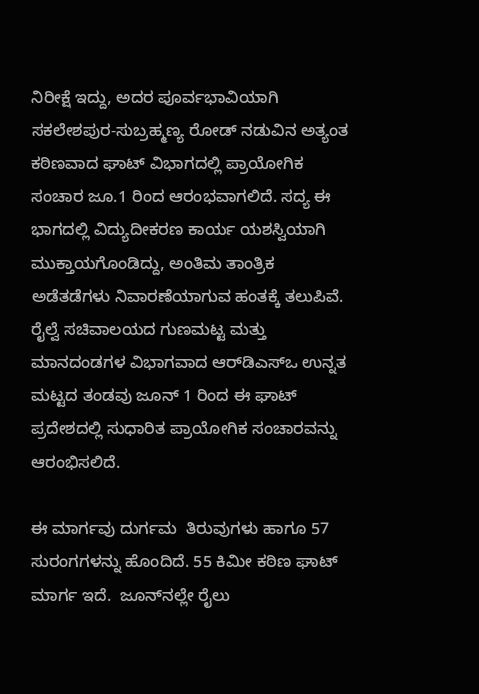ನಿರೀಕ್ಷೆ ಇದ್ದು, ಅದರ ಪೂರ್ವಭಾವಿಯಾಗಿ ಸಕಲೇಶಪುರ-ಸುಬ್ರಹ್ಮಣ್ಯ ರೋಡ್ ನಡುವಿನ ಅತ್ಯಂತ ಕಠಿಣವಾದ ಘಾಟ್ ವಿಭಾಗದಲ್ಲಿ ಪ್ರಾಯೋಗಿಕ ಸಂಚಾರ ಜೂ.1 ರಿಂದ ಆರಂಭವಾಗಲಿದೆ. ಸದ್ಯ ಈ ಭಾಗದಲ್ಲಿ ವಿದ್ಯುದೀಕರಣ ಕಾರ್ಯ ಯಶಸ್ವಿಯಾಗಿ ಮುಕ್ತಾಯಗೊಂಡಿದ್ದು, ಅಂತಿಮ ತಾಂತ್ರಿಕ ಅಡೆತಡೆಗಳು ನಿವಾರಣೆಯಾಗುವ ಹಂತಕ್ಕೆ ತಲುಪಿವೆ. ರೈಲ್ವೆ ಸಚಿವಾಲಯದ ಗುಣಮಟ್ಟ ಮತ್ತು ಮಾನದಂಡಗಳ ವಿಭಾಗವಾದ ಆರ್‌ಡಿಎಸ್‌ಒ ಉನ್ನತ ಮಟ್ಟದ ತಂಡವು ಜೂನ್ 1 ರಿಂದ ಈ ಘಾಟ್ ಪ್ರದೇಶದಲ್ಲಿ ಸುಧಾರಿತ ಪ್ರಾಯೋಗಿಕ ಸಂಚಾರವನ್ನು ಆರಂಭಿಸಲಿದೆ.

ಈ ಮಾರ್ಗವು ದುರ್ಗಮ  ತಿರುವುಗಳು ಹಾಗೂ 57 ಸುರಂಗಗಳನ್ನು ಹೊಂದಿದೆ. 55 ಕಿಮೀ ಕಠಿಣ ಘಾಟ್ ಮಾರ್ಗ ಇದೆ.  ಜೂನ್‌ನಲ್ಲೇ ರೈಲು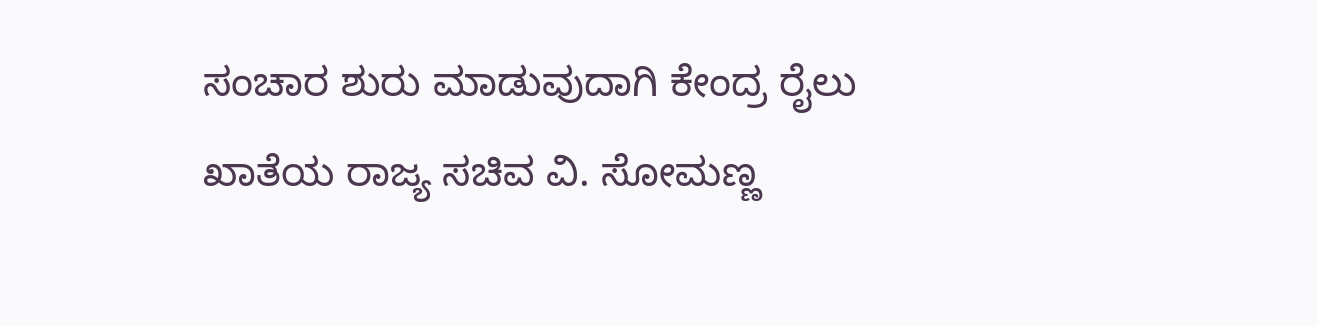ಸಂಚಾರ ಶುರು ಮಾಡುವುದಾಗಿ ಕೇಂದ್ರ ರೈಲು ಖಾತೆಯ ರಾಜ್ಯ ಸಚಿವ ವಿ. ಸೋಮಣ್ಣ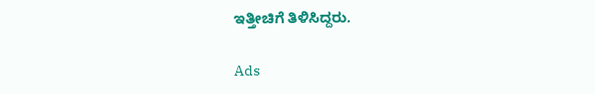ಇತ್ತೀಚಿಗೆ ತಿಳಿಸಿದ್ದರು.

Ads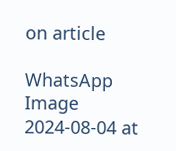on article

WhatsApp Image 2024-08-04 at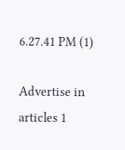6.27.41 PM (1)

Advertise in articles 1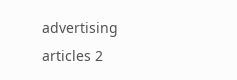advertising articles 2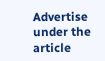Advertise under the article